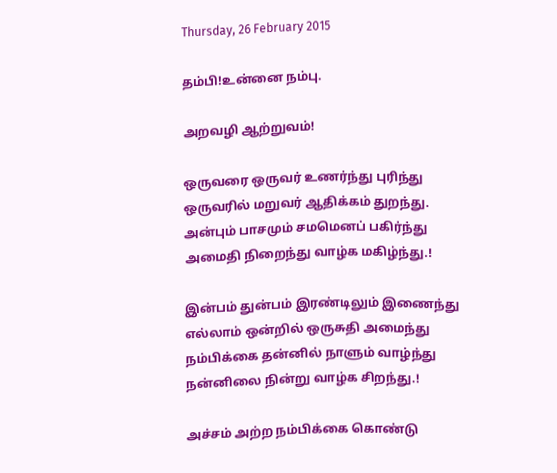Thursday, 26 February 2015

தம்பி!உன்னை நம்பு.

அறவழி ஆற்றுவம்!

ஒருவரை ஒருவர் உணர்ந்து புரிந்து
ஒருவரில் மறுவர் ஆதிக்கம் துறந்து.
அன்பும் பாசமும் சமமெனப் பகிர்ந்து
அமைதி நிறைந்து வாழ்க மகிழ்ந்து.!

இன்பம் துன்பம் இரண்டிலும் இணைந்து
எல்லாம் ஒன்றில் ஒருசுதி அமைந்து
நம்பிக்கை தன்னில் நாளும் வாழ்ந்து
நன்னிலை நின்று வாழ்க சிறந்து.!

அச்சம் அற்ற நம்பிக்கை கொண்டு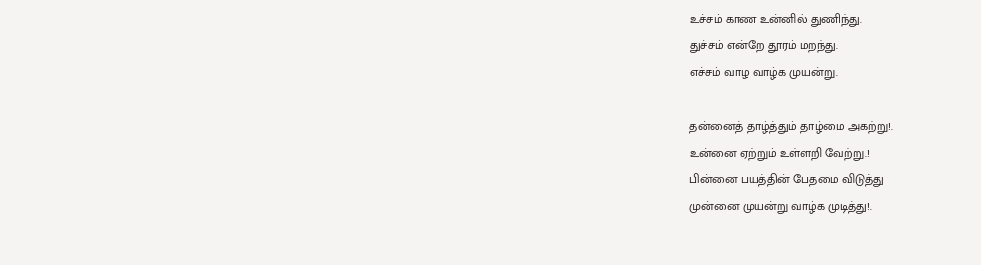உச்சம் காண உன்னில் துணிந்து.
துச்சம் என்றே தூரம் மறந்து.
எச்சம் வாழ வாழ்க முயன்று.

தன்னைத் தாழ்த்தும் தாழ்மை அகற்று!.
உன்னை ஏற்றும் உள்ளறி வேற்று.!
பின்னை பயத்தின் பேதமை விடுத்து
முன்னை முயன்று வாழ்க முடித்து!.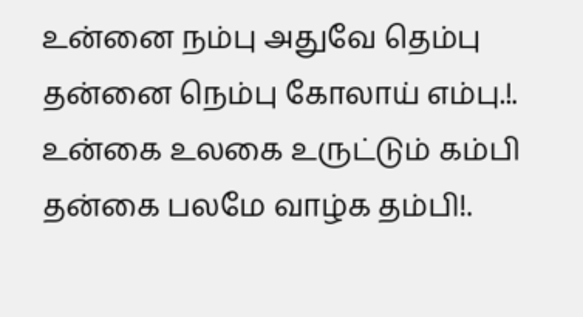உன்னை நம்பு அதுவே தெம்பு
தன்னை நெம்பு கோலாய் எம்பு.!.
உன்கை உலகை உருட்டும் கம்பி
தன்கை பலமே வாழ்க தம்பி!.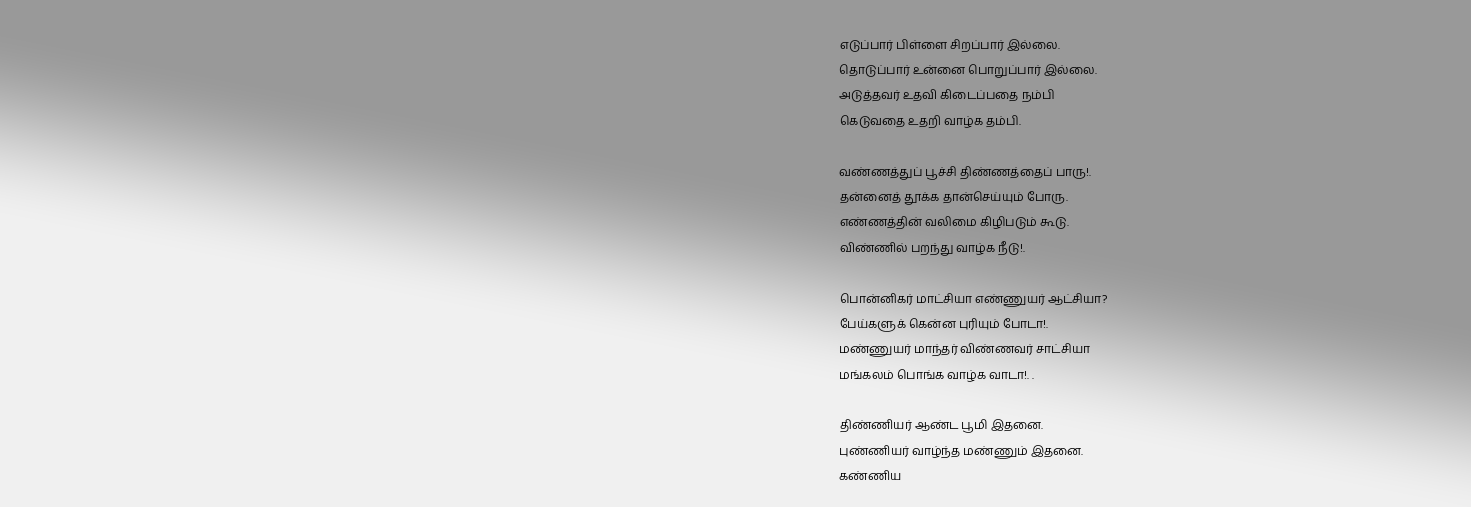எடுப்பார் பிள்ளை சிறப்பார் இல்லை.
தொடுப்பார் உன்னை பொறுப்பார் இல்லை.
அடுத்தவர் உதவி கிடைப்பதை நம்பி
கெடுவதை உதறி வாழ்க தம்பி.

வண்ணத்துப் பூச்சி திண்ணத்தைப் பாரு!.
தன்னைத் தூக்க தான்செய்யும் போரு.
எண்ணத்தின் வலிமை கிழிபடும் கூடு.
விண்ணில் பறந்து வாழ்க நீடு!.

பொன்னிகர் மாட்சியா எண்ணுயர் ஆட்சியா?
பேய்களுக் கென்ன புரியும் போடா!.
மண்ணுயர் மாந்தர் விண்ணவர் சாட்சியா
மங்கலம் பொங்க வாழ்க வாடா!. .

திண்ணியர் ஆண்ட பூமி இதனை.
புண்ணியர் வாழ்ந்த மண்ணும் இதனை.
கண்ணிய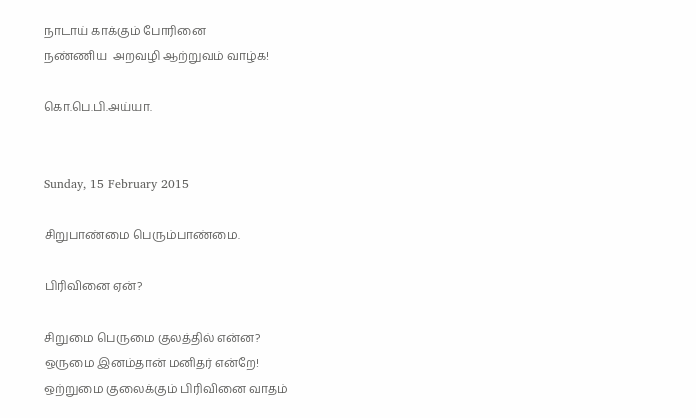நாடாய் காக்கும் போரினை
நண்ணிய  அறவழி ஆற்றுவம் வாழ்க!

கொ.பெ.பி.அய்யா.


Sunday, 15 February 2015

சிறுபாண்மை பெரும்பாண்மை.

பிரிவினை ஏன்?

சிறுமை பெருமை குலத்தில் என்ன?
ஒருமை இனம்தான் மனிதர் என்றே!
ஒற்றுமை குலைக்கும் பிரிவினை வாதம்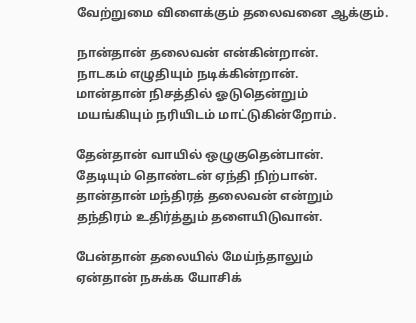வேற்றுமை விளைக்கும் தலைவனை ஆக்கும்.

நான்தான் தலைவன் என்கின்றான்.
நாடகம் எழுதியும் நடிக்கின்றான்.
மான்தான் நிசத்தில் ஓடுதென்றும்
மயங்கியும் நரியிடம் மாட்டுகின்றோம்.

தேன்தான் வாயில் ஒழுகுதென்பான்.
தேடியும் தொண்டன் ஏந்தி நிற்பான்.
தான்தான் மந்திரத் தலைவன் என்றும்
தந்திரம் உதிர்த்தும் தளையிடுவான்.

பேன்தான் தலையில் மேய்ந்தாலும்
ஏன்தான் நசுக்க யோசிக்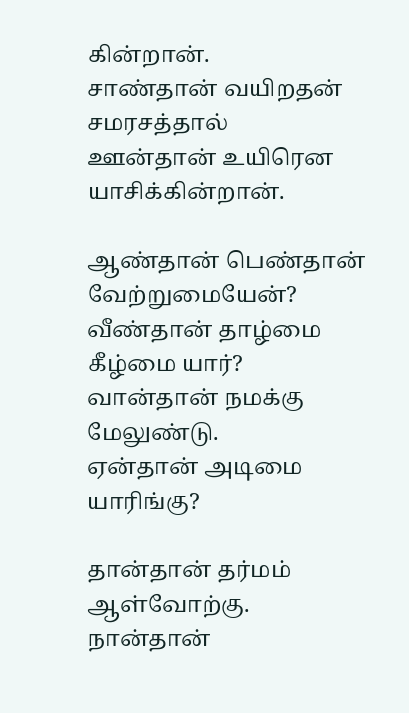கின்றான்.
சாண்தான் வயிறதன் சமரசத்தால்
ஊன்தான் உயிரென யாசிக்கின்றான்.

ஆண்தான் பெண்தான் வேற்றுமையேன்?
வீண்தான் தாழ்மை கீழ்மை யார்?
வான்தான் நமக்கு மேலுண்டு.
ஏன்தான் அடிமை யாரிங்கு?

தான்தான் தர்மம் ஆள்வோற்கு.
நான்தான்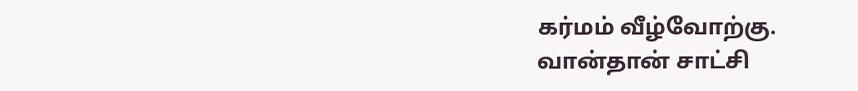கர்மம் வீழ்வோற்கு.
வான்தான் சாட்சி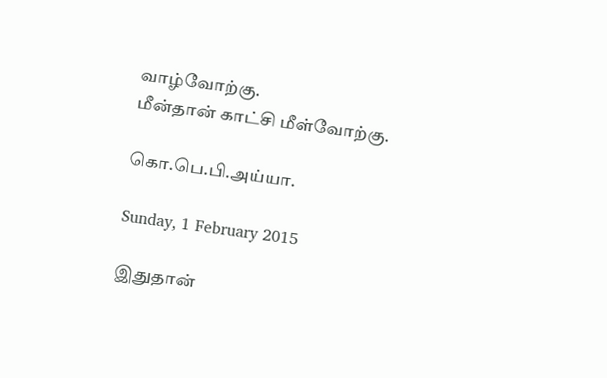வாழ்வோற்கு.
மீன்தான் காட்சி மீள்வோற்கு.

கொ.பெ.பி.அய்யா.

Sunday, 1 February 2015

இதுதான்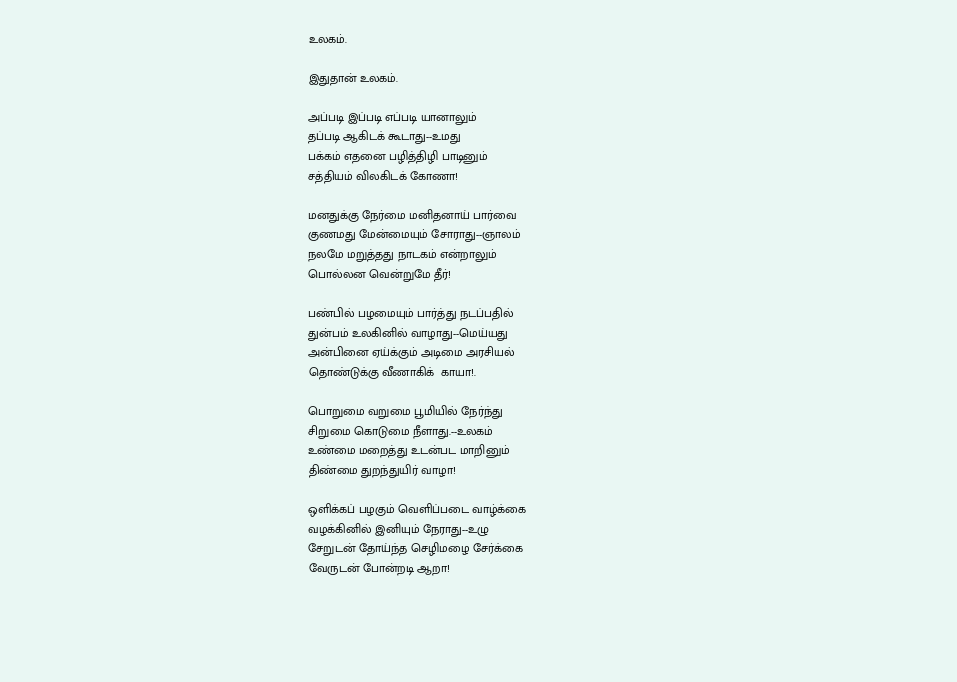உலகம்.

இதுதான் உலகம்.

அப்படி இப்படி எப்படி யானாலும்
தப்படி ஆகிடக் கூடாது--உமது
பக்கம் எதனை பழித்திழி பாடினும்
சத்தியம் விலகிடக் கோணா!

மனதுக்கு நேர்மை மனிதனாய் பார்வை
குணமது மேன்மையும் சோராது--ஞாலம்
நலமே மறுத்தது நாடகம் என்றாலும்
பொல்லன வென்றுமே தீர்!

பண்பில் பழமையும் பார்த்து நடப்பதில்
துன்பம் உலகினில் வாழாது--மெய்யது
அன்பினை ஏய்க்கும் அடிமை அரசியல்
தொண்டுக்கு வீணாகிக்  காயா!.

பொறுமை வறுமை பூமியில் நேர்ந்து
சிறுமை கொடுமை நீளாது.--உலகம்
உண்மை மறைத்து உடன்பட மாறினும்
திண்மை துறந்துயிர் வாழா!

ஒளிக்கப் பழகும் வெளிப்படை வாழ்க்கை
வழக்கினில் இனியும் நேராது--உழு
சேறுடன் தோய்ந்த செழிமழை சேர்க்கை
வேருடன் போன்றடி ஆறா!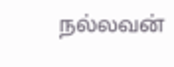நல்லவன்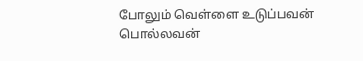போலும் வெள்ளை உடுப்பவன்
பொல்லவன்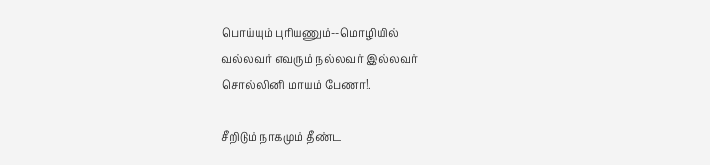பொய்யும் புரியணும்--மொழியில்
வல்லவர் எவரும் நல்லவர் இல்லவர்
சொல்லினி மாயம் பேணா!.

சீறிடும் நாகமும் தீண்ட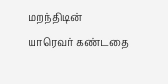மறந்திடின்
யாரெவர் கண்டதை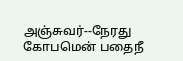அஞ்சுவர்--நேரது
கோபமென் பதைநீ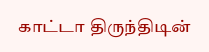காட்டா திருந்திடின்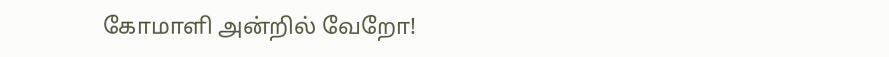கோமாளி அன்றில் வேறோ!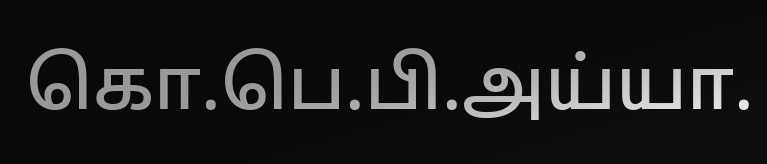கொ.பெ.பி.அய்யா.